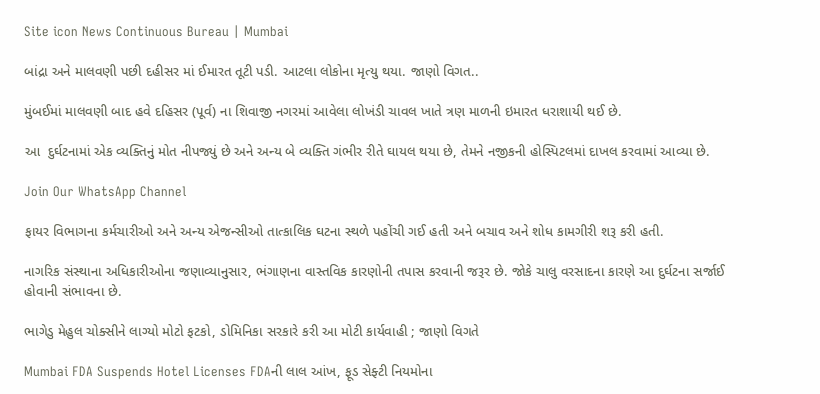Site icon News Continuous Bureau | Mumbai

બાંદ્રા અને માલવણી પછી દહીસર માં ઈમારત તૂટી પડી. આટલા લોકોના મૃત્યુ થયા. જાણો વિગત..

મુંબઈમાં માલવણી બાદ હવે દહિસર (પૂર્વ) ના શિવાજી નગરમાં આવેલા લોખંડી ચાવલ ખાતે ત્રણ માળની ઇમારત ધરાશાયી થઈ છે.

આ  દુર્ઘટનામાં એક વ્યક્તિનું મોત નીપજ્યું છે અને અન્ય બે વ્યક્તિ ગંભીર રીતે ઘાયલ થયા છે, તેમને નજીકની હોસ્પિટલમાં દાખલ કરવામાં આવ્યા છે.

Join Our WhatsApp Channel

ફાયર વિભાગના કર્મચારીઓ અને અન્ય એજન્સીઓ તાત્કાલિક ઘટના સ્થળે પહોંચી ગઈ હતી અને બચાવ અને શોધ કામગીરી શરૂ કરી હતી.

નાગરિક સંસ્થાના અધિકારીઓના જણાવ્યાનુસાર, ભંગાણના વાસ્તવિક કારણોની તપાસ કરવાની જરૂર છે. જોકે ચાલુ વરસાદના કારણે આ દુર્ઘટના સર્જાઈ હોવાની સંભાવના છે.

ભાગેડુ મેહુલ ચોક્સીને લાગ્યો મોટો ફટકો, ડોમિનિકા સરકારે કરી આ મોટી કાર્યવાહી ; જાણો વિગતે

Mumbai FDA Suspends Hotel Licenses FDAની લાલ આંખ, ફૂડ સેફ્ટી નિયમોના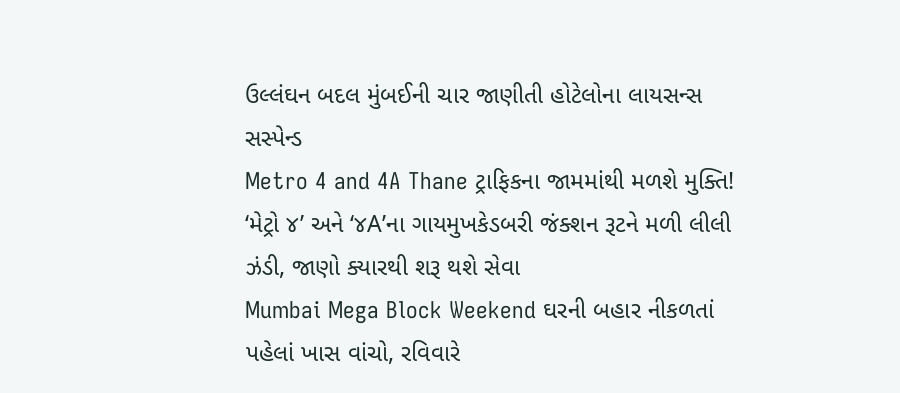ઉલ્લંઘન બદલ મુંબઈની ચાર જાણીતી હોટેલોના લાયસન્સ સસ્પેન્ડ
Metro 4 and 4A Thane ટ્રાફિકના જામમાંથી મળશે મુક્તિ! ‘મેટ્રો ૪’ અને ‘૪A’ના ગાયમુખકેડબરી જંક્શન રૂટને મળી લીલી ઝંડી, જાણો ક્યારથી શરૂ થશે સેવા
Mumbai Mega Block Weekend ઘરની બહાર નીકળતાં પહેલાં ખાસ વાંચો, રવિવારે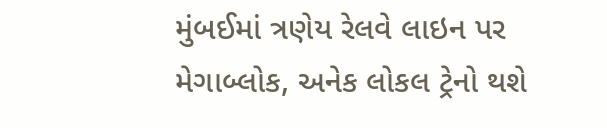મુંબઈમાં ત્રણેય રેલવે લાઇન પર મેગાબ્લોક, અનેક લોકલ ટ્રેનો થશે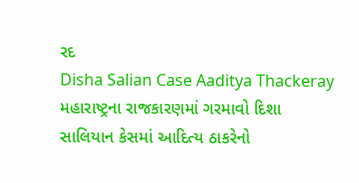રદ
Disha Salian Case Aaditya Thackeray મહારાષ્ટ્રના રાજકારણમાં ગરમાવો દિશા સાલિયાન કેસમાં આદિત્ય ઠાકરેનો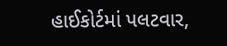હાઈકોર્ટમાં પલટવાર,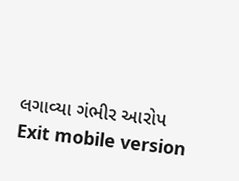લગાવ્યા ગંભીર આરોપ
Exit mobile version